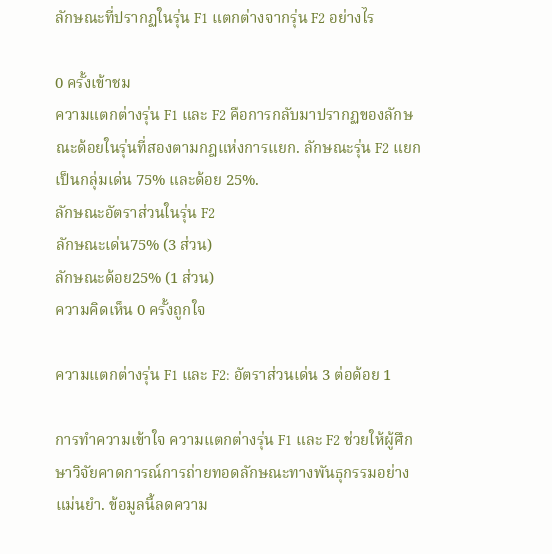ลักษณะที่ปรากฏในรุ่น F1 แตกต่างจากรุ่น F2 อย่างไร

0 ครั้งเข้าชม
ความแตกต่างรุ่น F1 และ F2 คือการกลับมาปรากฏของลักษณะด้อยในรุ่นที่สองตามกฎแห่งการแยก. ลักษณะรุ่น F2 แยกเป็นกลุ่มเด่น 75% และด้อย 25%.
ลักษณะอัตราส่วนในรุ่น F2
ลักษณะเด่น75% (3 ส่วน)
ลักษณะด้อย25% (1 ส่วน)
ความคิดเห็น 0 ครั้งถูกใจ

ความแตกต่างรุ่น F1 และ F2: อัตราส่วนเด่น 3 ต่อด้อย 1

การทำความเข้าใจ ความแตกต่างรุ่น F1 และ F2 ช่วยให้ผู้ศึกษาวิจัยคาดการณ์การถ่ายทอดลักษณะทางพันธุกรรมอย่างแม่นยำ. ข้อมูลนี้ลดความ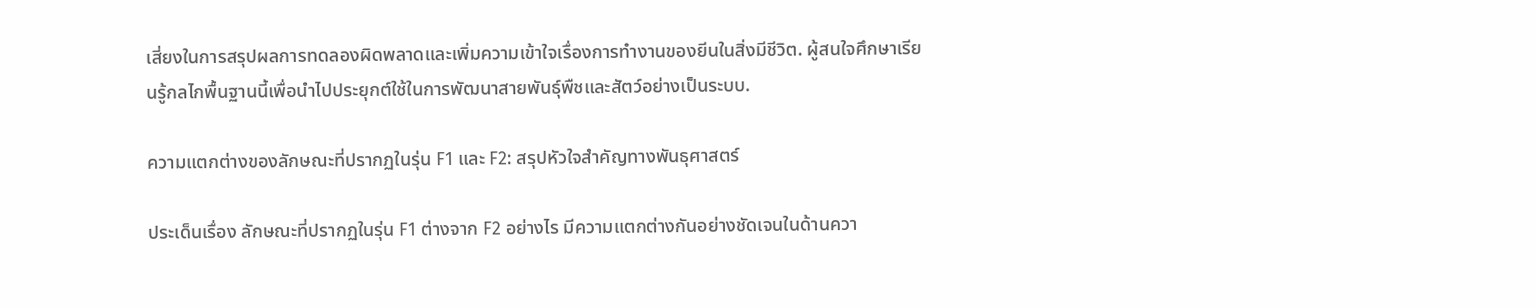เสี่ยงในการสรุปผลการทดลองผิดพลาดและเพิ่มความเข้าใจเรื่องการทำงานของยีนในสิ่งมีชีวิต. ผู้สนใจศึกษาเรียนรู้กลไกพื้นฐานนี้เพื่อนำไปประยุกต์ใช้ในการพัฒนาสายพันธุ์พืชและสัตว์อย่างเป็นระบบ.

ความแตกต่างของลักษณะที่ปรากฏในรุ่น F1 และ F2: สรุปหัวใจสำคัญทางพันธุศาสตร์

ประเด็นเรื่อง ลักษณะที่ปรากฏในรุ่น F1 ต่างจาก F2 อย่างไร มีความแตกต่างกันอย่างชัดเจนในด้านควา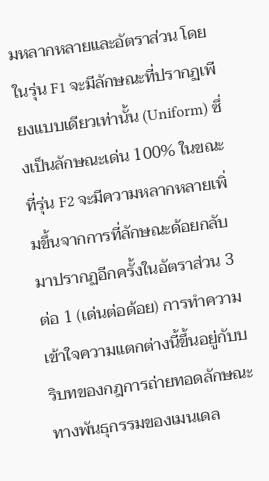มหลากหลายและอัตราส่วน โดยในรุ่น F1 จะมีลักษณะที่ปรากฏเพียงแบบเดียวเท่านั้น (Uniform) ซึ่งเป็นลักษณะเด่น 100% ในขณะที่รุ่น F2 จะมีความหลากหลายเพิ่มขึ้นจากการที่ลักษณะด้อยกลับมาปรากฏอีกครั้งในอัตราส่วน 3 ต่อ 1 (เด่นต่อด้อย) การทำความเข้าใจความแตกต่างนี้ขึ้นอยู่กับบริบทของกฎการถ่ายทอดลักษณะทางพันธุกรรมของเมนเดล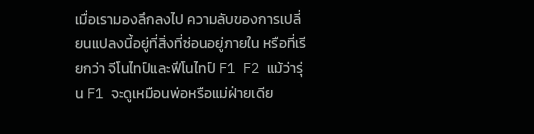เมื่อเรามองลึกลงไป ความลับของการเปลี่ยนแปลงนี้อยู่ที่สิ่งที่ซ่อนอยู่ภายใน หรือที่เรียกว่า จีโนไทป์และฟีโนไทป์ F1 F2 แม้ว่ารุ่น F1 จะดูเหมือนพ่อหรือแม่ฝ่ายเดีย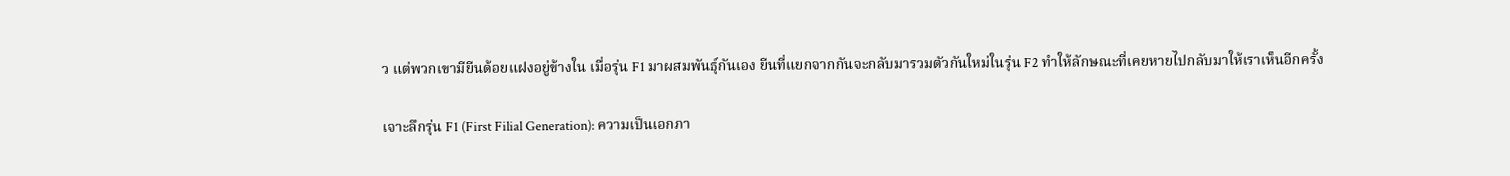ว แต่พวกเขามียีนด้อยแฝงอยู่ข้างใน เมื่อรุ่น F1 มาผสมพันธุ์กันเอง ยีนที่แยกจากกันจะกลับมารวมตัวกันใหม่ในรุ่น F2 ทำให้ลักษณะที่เคยหายไปกลับมาให้เราเห็นอีกครั้ง

เจาะลึกรุ่น F1 (First Filial Generation): ความเป็นเอกภา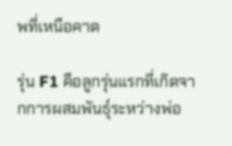พที่เหนือคาด

รุ่น F1 คือลูกรุ่นแรกที่เกิดจากการผสมพันธุ์ระหว่างพ่อ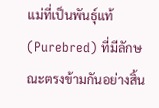แม่ที่เป็นพันธุ์แท้ (Purebred) ที่มีลักษณะตรงข้ามกันอย่างสิ้น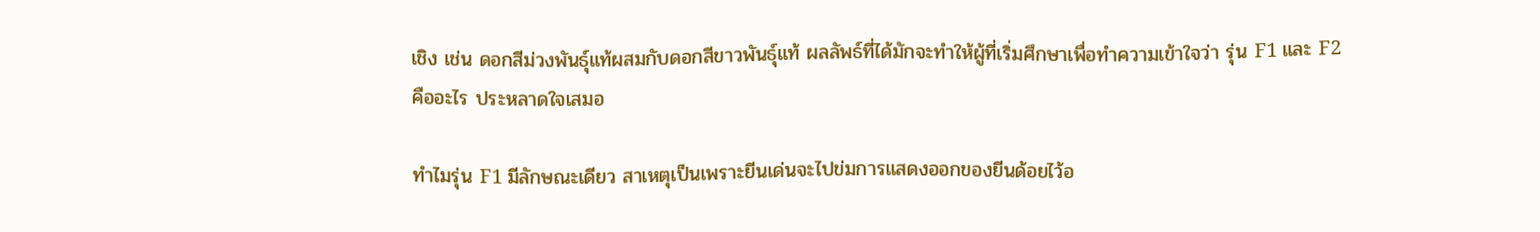เชิง เช่น ดอกสีม่วงพันธุ์แท้ผสมกับดอกสีขาวพันธุ์แท้ ผลลัพธ์ที่ได้มักจะทำให้ผู้ที่เริ่มศึกษาเพื่อทำความเข้าใจว่า รุ่น F1 และ F2 คืออะไร ประหลาดใจเสมอ

ทำไมรุ่น F1 มีลักษณะเดียว สาเหตุเป็นเพราะยีนเด่นจะไปข่มการแสดงออกของยีนด้อยไว้อ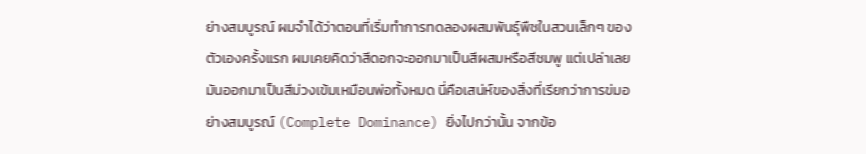ย่างสมบูรณ์ ผมจำได้ว่าตอนที่เริ่มทำการทดลองผสมพันธุ์พืชในสวนเล็กๆ ของตัวเองครั้งแรก ผมเคยคิดว่าสีดอกจะออกมาเป็นสีผสมหรือสีชมพู แต่เปล่าเลย มันออกมาเป็นสีม่วงเข้มเหมือนพ่อทั้งหมด นี่คือเสน่ห์ของสิ่งที่เรียกว่าการข่มอย่างสมบูรณ์ (Complete Dominance) ยิ่งไปกว่านั้น จากข้อ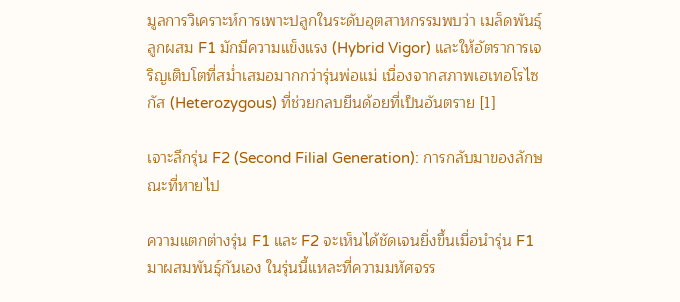มูลการวิเคราะห์การเพาะปลูกในระดับอุตสาหกรรมพบว่า เมล็ดพันธุ์ลูกผสม F1 มักมีความแข็งแรง (Hybrid Vigor) และให้อัตราการเจริญเติบโตที่สม่ำเสมอมากกว่ารุ่นพ่อแม่ เนื่องจากสภาพเฮเทอโรไซกัส (Heterozygous) ที่ช่วยกลบยีนด้อยที่เป็นอันตราย [1]

เจาะลึกรุ่น F2 (Second Filial Generation): การกลับมาของลักษณะที่หายไป

ความแตกต่างรุ่น F1 และ F2 จะเห็นได้ชัดเจนยิ่งขึ้นเมื่อนำรุ่น F1 มาผสมพันธุ์กันเอง ในรุ่นนี้แหละที่ความมหัศจรร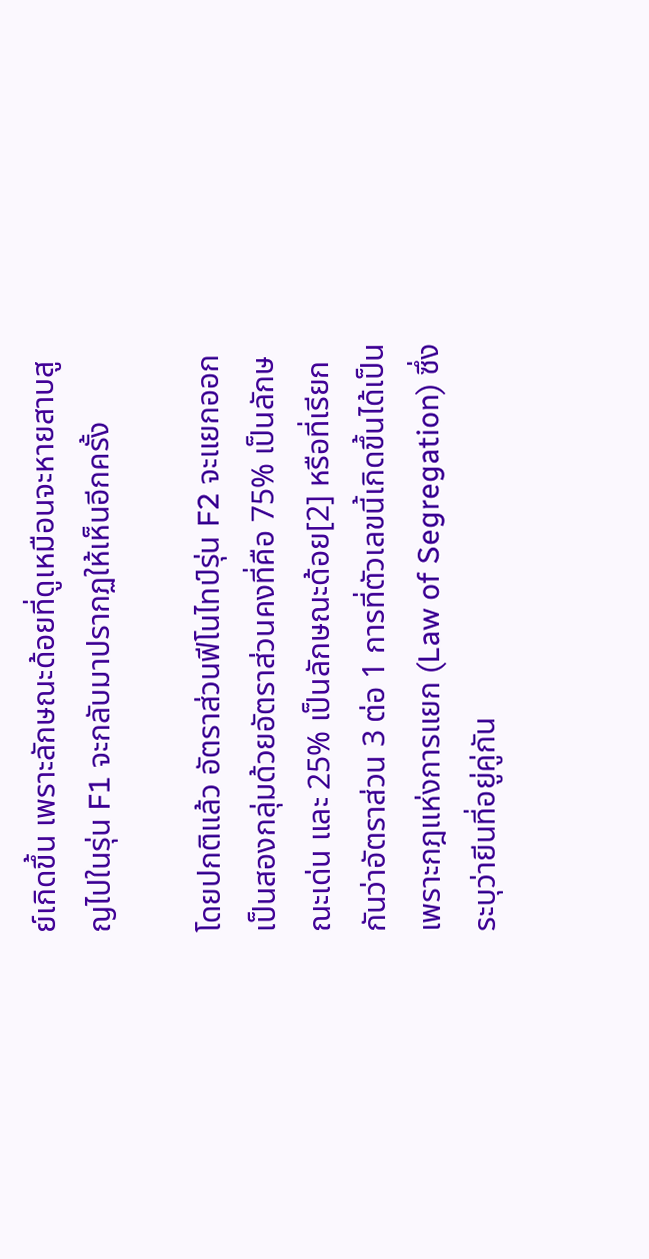ย์เกิดขึ้น เพราะลักษณะด้อยที่ดูเหมือนจะหายสาบสูญไปในรุ่น F1 จะกลับมาปรากฏให้เห็นอีกครั้ง

โดยปกติแล้ว อัตราส่วนฟีโนไทป์รุ่น F2 จะแยกออกเป็นสองกลุ่มด้วยอัตราส่วนคงที่คือ 75% เป็นลักษณะเด่น และ 25% เป็นลักษณะด้อย[2] หรือที่เรียกกันว่าอัตราส่วน 3 ต่อ 1 การที่ตัวเลขนี้เกิดขึ้นได้เป็นเพราะกฎแห่งการแยก (Law of Segregation) ซึ่งระบุว่ายีนที่อยู่คู่กัน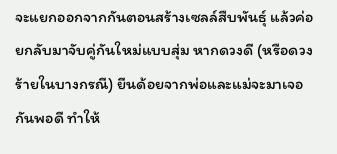จะแยกออกจากกันตอนสร้างเซลล์สืบพันธุ์ แล้วค่อยกลับมาจับคู่กันใหม่แบบสุ่ม หากดวงดี (หรือดวงร้ายในบางกรณี) ยีนด้อยจากพ่อและแม่จะมาเจอกันพอดี ทำให้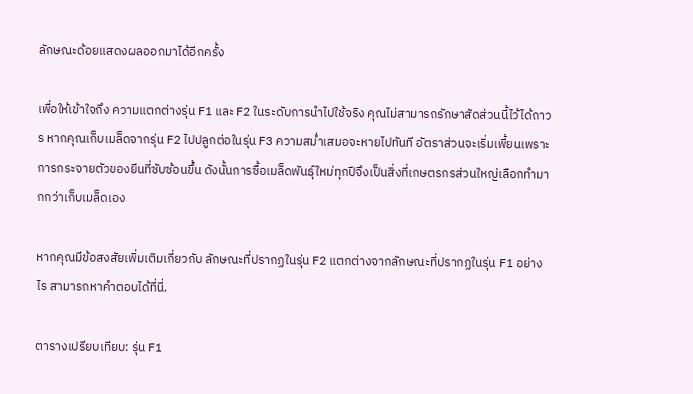ลักษณะด้อยแสดงผลออกมาได้อีกครั้ง

เพื่อให้เข้าใจถึง ความแตกต่างรุ่น F1 และ F2 ในระดับการนำไปใช้จริง คุณไม่สามารถรักษาสัดส่วนนี้ไว้ได้ถาวร หากคุณเก็บเมล็ดจากรุ่น F2 ไปปลูกต่อในรุ่น F3 ความสม่ำเสมอจะหายไปทันที อัตราส่วนจะเริ่มเพี้ยนเพราะการกระจายตัวของยีนที่ซับซ้อนขึ้น ดังนั้นการซื้อเมล็ดพันธุ์ใหม่ทุกปีจึงเป็นสิ่งที่เกษตรกรส่วนใหญ่เลือกทำมากกว่าเก็บเมล็ดเอง

หากคุณมีข้อสงสัยเพิ่มเติมเกี่ยวกับ ลักษณะที่ปรากฏในรุ่น F2 แตกต่างจากลักษณะที่ปรากฏในรุ่น F1 อย่างไร สามารถหาคำตอบได้ที่นี่.

ตารางเปรียบเทียบ: รุ่น F1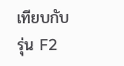เทียบกับ รุ่น F2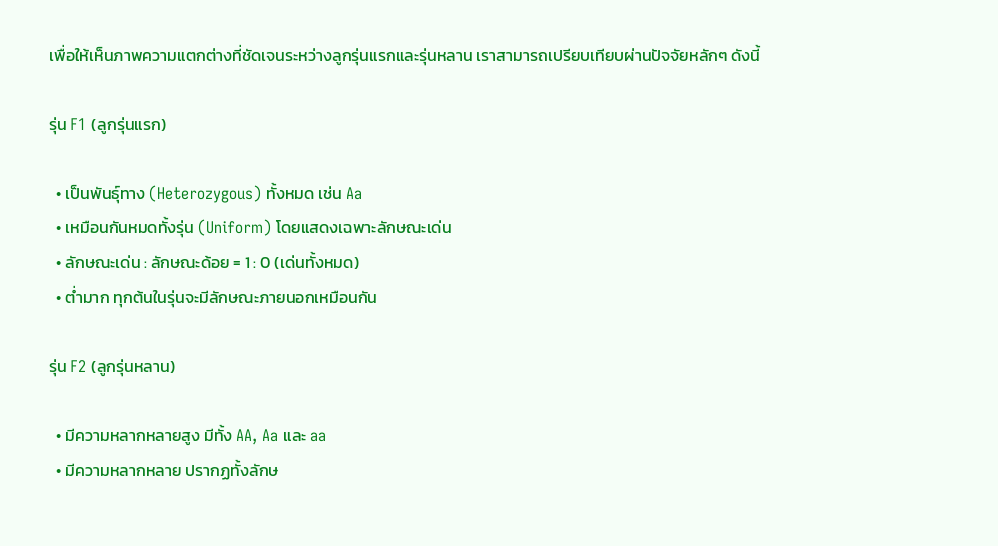เพื่อให้เห็นภาพความแตกต่างที่ชัดเจนระหว่างลูกรุ่นแรกและรุ่นหลาน เราสามารถเปรียบเทียบผ่านปัจจัยหลักๆ ดังนี้

รุ่น F1 (ลูกรุ่นแรก)

  • เป็นพันธุ์ทาง (Heterozygous) ทั้งหมด เช่น Aa
  • เหมือนกันหมดทั้งรุ่น (Uniform) โดยแสดงเฉพาะลักษณะเด่น
  • ลักษณะเด่น : ลักษณะด้อย = 1 : 0 (เด่นทั้งหมด)
  • ต่ำมาก ทุกต้นในรุ่นจะมีลักษณะภายนอกเหมือนกัน

รุ่น F2 (ลูกรุ่นหลาน)

  • มีความหลากหลายสูง มีทั้ง AA, Aa และ aa
  • มีความหลากหลาย ปรากฏทั้งลักษ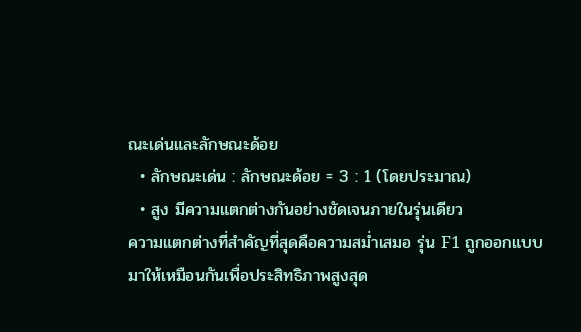ณะเด่นและลักษณะด้อย
  • ลักษณะเด่น : ลักษณะด้อย = 3 : 1 (โดยประมาณ)
  • สูง มีความแตกต่างกันอย่างชัดเจนภายในรุ่นเดียว
ความแตกต่างที่สำคัญที่สุดคือความสม่ำเสมอ รุ่น F1 ถูกออกแบบมาให้เหมือนกันเพื่อประสิทธิภาพสูงสุด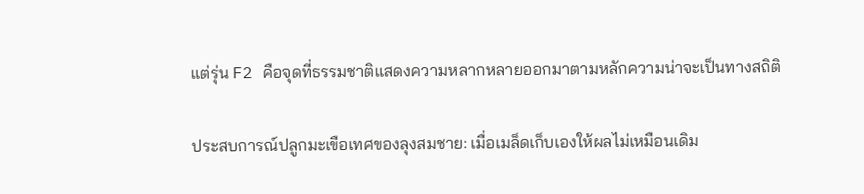แต่รุ่น F2 คือจุดที่ธรรมชาติแสดงความหลากหลายออกมาตามหลักความน่าจะเป็นทางสถิติ

ประสบการณ์ปลูกมะเขือเทศของลุงสมชาย: เมื่อเมล็ดเก็บเองให้ผลไม่เหมือนเดิม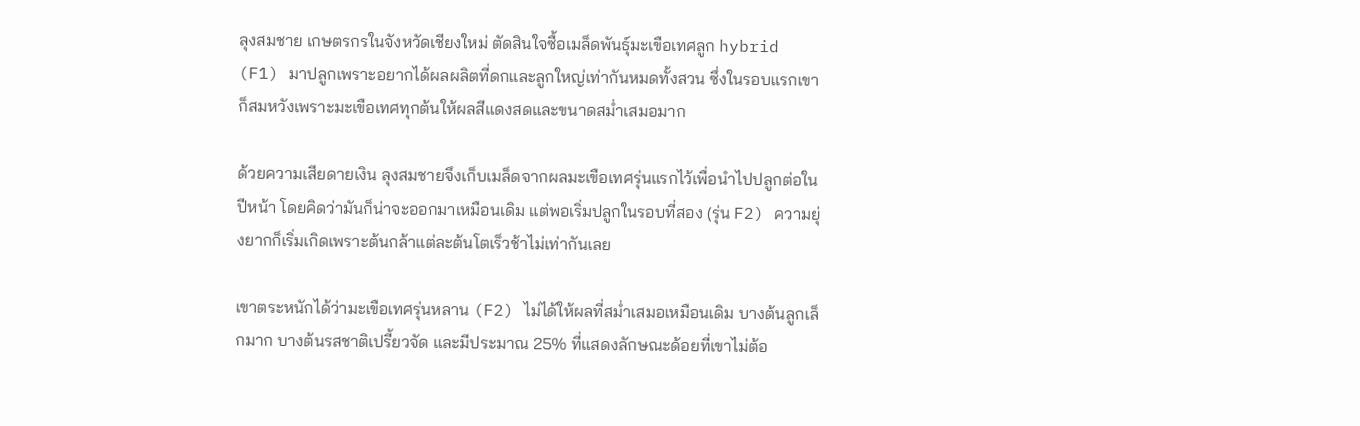ลุงสมชาย เกษตรกรในจังหวัดเชียงใหม่ ตัดสินใจซื้อเมล็ดพันธุ์มะเขือเทศลูก hybrid (F1) มาปลูกเพราะอยากได้ผลผลิตที่ดกและลูกใหญ่เท่ากันหมดทั้งสวน ซึ่งในรอบแรกเขาก็สมหวังเพราะมะเขือเทศทุกต้นให้ผลสีแดงสดและขนาดสม่ำเสมอมาก

ด้วยความเสียดายเงิน ลุงสมชายจึงเก็บเมล็ดจากผลมะเขือเทศรุ่นแรกไว้เพื่อนำไปปลูกต่อในปีหน้า โดยคิดว่ามันก็น่าจะออกมาเหมือนเดิม แต่พอเริ่มปลูกในรอบที่สอง (รุ่น F2) ความยุ่งยากก็เริ่มเกิดเพราะต้นกล้าแต่ละต้นโตเร็วช้าไม่เท่ากันเลย

เขาตระหนักได้ว่ามะเขือเทศรุ่นหลาน (F2) ไม่ได้ให้ผลที่สม่ำเสมอเหมือนเดิม บางต้นลูกเล็กมาก บางต้นรสชาติเปรี้ยวจัด และมีประมาณ 25% ที่แสดงลักษณะด้อยที่เขาไม่ต้อ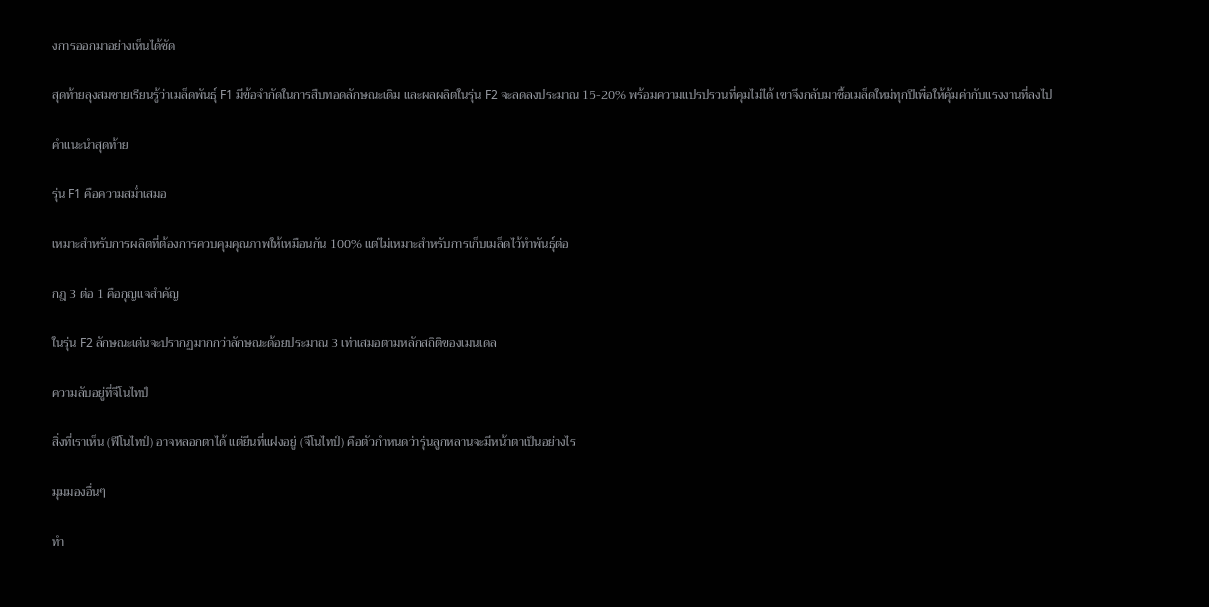งการออกมาอย่างเห็นได้ชัด

สุดท้ายลุงสมชายเรียนรู้ว่าเมล็ดพันธุ์ F1 มีข้อจำกัดในการสืบทอดลักษณะเดิม และผลผลิตในรุ่น F2 จะลดลงประมาณ 15-20% พร้อมความแปรปรวนที่คุมไม่ได้ เขาจึงกลับมาซื้อเมล็ดใหม่ทุกปีเพื่อให้คุ้มค่ากับแรงงานที่ลงไป

คำแนะนำสุดท้าย

รุ่น F1 คือความสม่ำเสมอ

เหมาะสำหรับการผลิตที่ต้องการควบคุมคุณภาพให้เหมือนกัน 100% แต่ไม่เหมาะสำหรับการเก็บเมล็ดไว้ทำพันธุ์ต่อ

กฎ 3 ต่อ 1 คือกุญแจสำคัญ

ในรุ่น F2 ลักษณะเด่นจะปรากฏมากกว่าลักษณะด้อยประมาณ 3 เท่าเสมอตามหลักสถิติของเมนเดล

ความลับอยู่ที่จีโนไทป์

สิ่งที่เราเห็น (ฟีโนไทป์) อาจหลอกตาได้ แต่ยีนที่แฝงอยู่ (จีโนไทป์) คือตัวกำหนดว่ารุ่นลูกหลานจะมีหน้าตาเป็นอย่างไร

มุมมองอื่นๆ

ทำ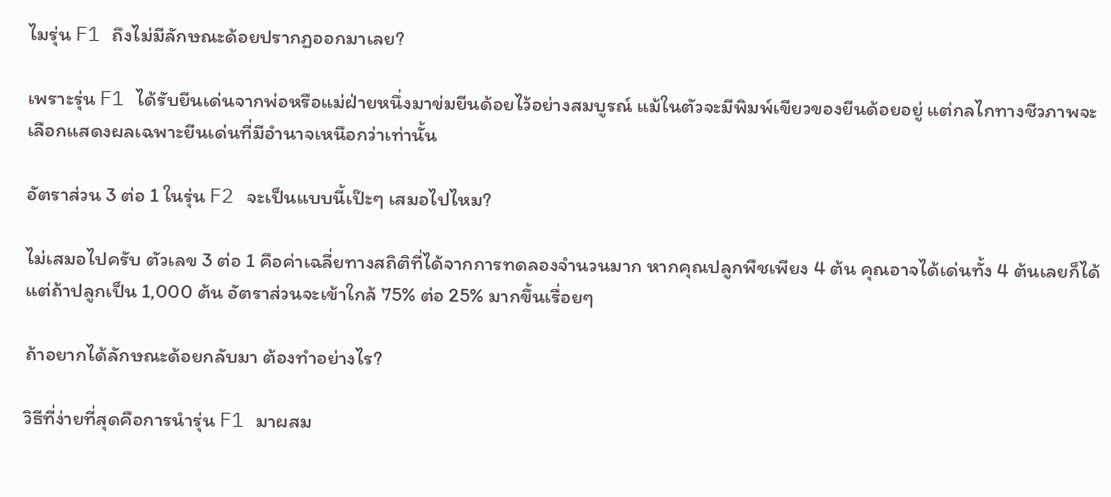ไมรุ่น F1 ถึงไม่มีลักษณะด้อยปรากฏออกมาเลย?

เพราะรุ่น F1 ได้รับยีนเด่นจากพ่อหรือแม่ฝ่ายหนึ่งมาข่มยีนด้อยไว้อย่างสมบูรณ์ แม้ในตัวจะมีพิมพ์เขียวของยีนด้อยอยู่ แต่กลไกทางชีวภาพจะเลือกแสดงผลเฉพาะยีนเด่นที่มีอำนาจเหนือกว่าเท่านั้น

อัตราส่วน 3 ต่อ 1 ในรุ่น F2 จะเป็นแบบนี้เป๊ะๆ เสมอไปไหม?

ไม่เสมอไปครับ ตัวเลข 3 ต่อ 1 คือค่าเฉลี่ยทางสถิติที่ได้จากการทดลองจำนวนมาก หากคุณปลูกพืชเพียง 4 ต้น คุณอาจได้เด่นทั้ง 4 ต้นเลยก็ได้ แต่ถ้าปลูกเป็น 1,000 ต้น อัตราส่วนจะเข้าใกล้ 75% ต่อ 25% มากขึ้นเรื่อยๆ

ถ้าอยากได้ลักษณะด้อยกลับมา ต้องทำอย่างไร?

วิธีที่ง่ายที่สุดคือการนำรุ่น F1 มาผสม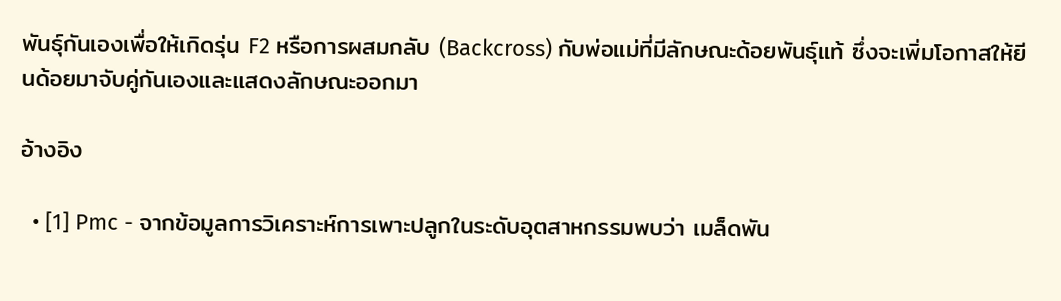พันธุ์กันเองเพื่อให้เกิดรุ่น F2 หรือการผสมกลับ (Backcross) กับพ่อแม่ที่มีลักษณะด้อยพันธุ์แท้ ซึ่งจะเพิ่มโอกาสให้ยีนด้อยมาจับคู่กันเองและแสดงลักษณะออกมา

อ้างอิง

  • [1] Pmc - จากข้อมูลการวิเคราะห์การเพาะปลูกในระดับอุตสาหกรรมพบว่า เมล็ดพัน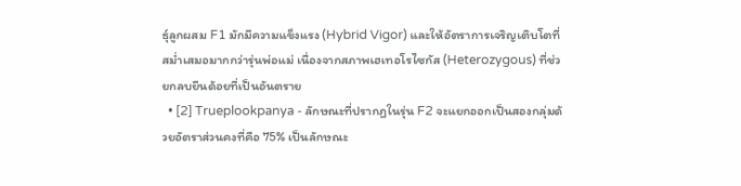ธุ์ลูกผสม F1 มักมีความแข็งแรง (Hybrid Vigor) และให้อัตราการเจริญเติบโตที่สม่ำเสมอมากกว่ารุ่นพ่อแม่ เนื่องจากสภาพเฮเทอโรไซกัส (Heterozygous) ที่ช่วยกลบยีนด้อยที่เป็นอันตราย
  • [2] Trueplookpanya - ลักษณะที่ปรากฏในรุ่น F2 จะแยกออกเป็นสองกลุ่มด้วยอัตราส่วนคงที่คือ 75% เป็นลักษณะ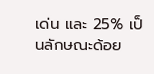เด่น และ 25% เป็นลักษณะด้อย